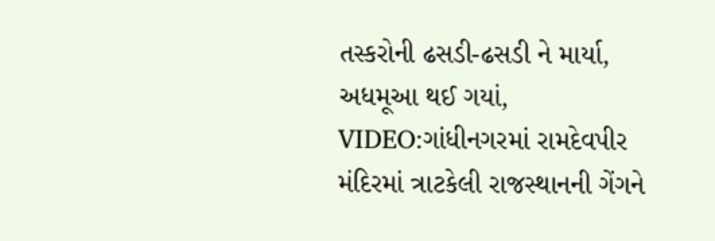તસ્કરોની ઢસડી-ઢસડી ને માર્યા, અધમૂઆ થઈ ગયાં, VIDEO:ગાંધીનગરમાં રામદેવપીર મંદિરમાં ત્રાટકેલી રાજસ્થાનની ગેંગને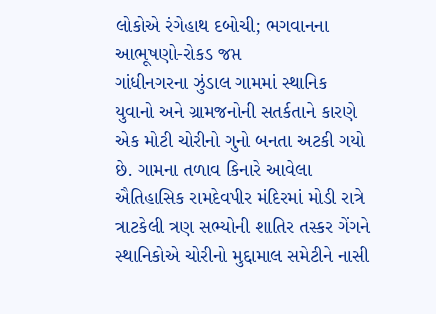લોકોએ રંગેહાથ દબોચી; ભગવાનના આભૂષણો-રોકડ જપ્ત
ગાંધીનગરના ઝુંડાલ ગામમાં સ્થાનિક યુવાનો અને ગ્રામજનોની સતર્કતાને કારણે એક મોટી ચોરીનો ગુનો બનતા અટકી ગયો છે. ગામના તળાવ કિનારે આવેલા ઐતિહાસિક રામદેવપીર મંદિરમાં મોડી રાત્રે ત્રાટકેલી ત્રણ સભ્યોની શાતિર તસ્કર ગેંગને સ્થાનિકોએ ચોરીનો મુદ્દામાલ સમેટીને નાસી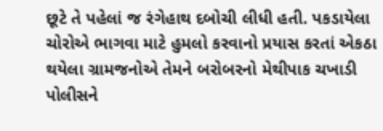છૂટે તે પહેલાં જ રંગેહાથ દબોચી લીધી હતી. પકડાયેલા ચોરોએ ભાગવા માટે હુમલો કરવાનો પ્રયાસ કરતાં એકઠા થયેલા ગ્રામજનોએ તેમને બરોબરનો મેથીપાક ચખાડી પોલીસને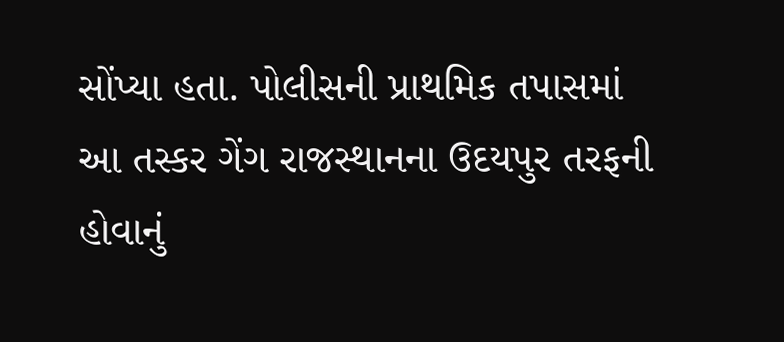સોંપ્યા હતા. પોલીસની પ્રાથમિક તપાસમાં આ તસ્કર ગેંગ રાજસ્થાનના ઉદયપુર તરફની હોવાનું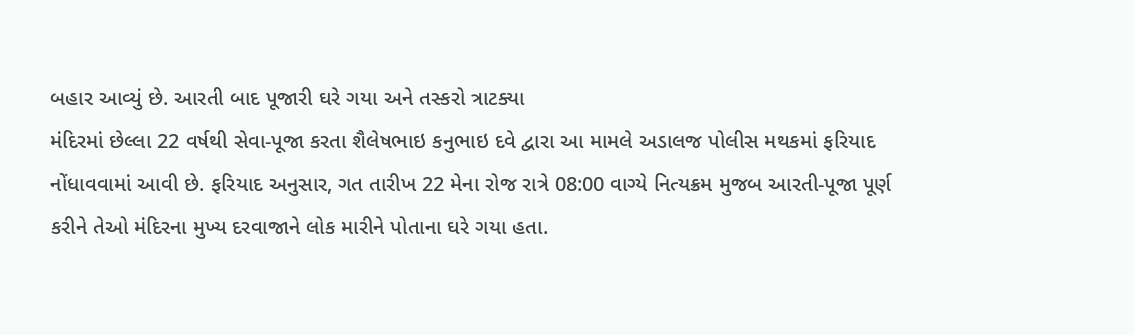બહાર આવ્યું છે. આરતી બાદ પૂજારી ઘરે ગયા અને તસ્કરો ત્રાટક્યા
મંદિરમાં છેલ્લા 22 વર્ષથી સેવા-પૂજા કરતા શૈલેષભાઇ કનુભાઇ દવે દ્વારા આ મામલે અડાલજ પોલીસ મથકમાં ફરિયાદ નોંધાવવામાં આવી છે. ફરિયાદ અનુસાર, ગત તારીખ 22 મેના રોજ રાત્રે 08:00 વાગ્યે નિત્યક્રમ મુજબ આરતી-પૂજા પૂર્ણ કરીને તેઓ મંદિરના મુખ્ય દરવાજાને લોક મારીને પોતાના ઘરે ગયા હતા.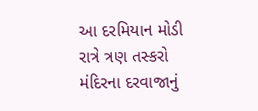આ દરમિયાન મોડી રાત્રે ત્રણ તસ્કરો મંદિરના દરવાજાનું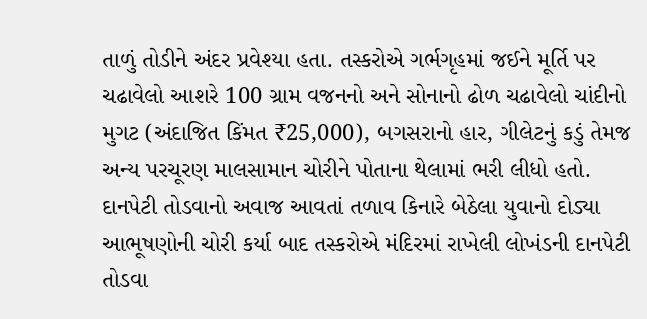તાળું તોડીને અંદર પ્રવેશ્યા હતા. તસ્કરોએ ગર્ભગૃહમાં જઈને મૂર્તિ પર ચઢાવેલો આશરે 100 ગ્રામ વજનનો અને સોનાનો ઢોળ ચઢાવેલો ચાંદીનો મુગટ (અંદાજિત કિંમત ₹25,000), બગસરાનો હાર, ગીલેટનું કડું તેમજ અન્ય પરચૂરણ માલસામાન ચોરીને પોતાના થેલામાં ભરી લીધો હતો. દાનપેટી તોડવાનો અવાજ આવતાં તળાવ કિનારે બેઠેલા યુવાનો દોડ્યા
આભૂષણોની ચોરી કર્યા બાદ તસ્કરોએ મંદિરમાં રાખેલી લોખંડની દાનપેટી તોડવા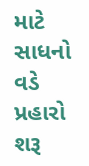માટે સાધનો વડે પ્રહારો શરૂ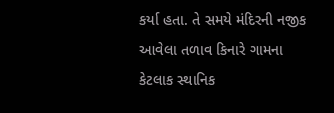કર્યા હતા. તે સમયે મંદિરની નજીક આવેલા તળાવ કિનારે ગામના કેટલાક સ્થાનિક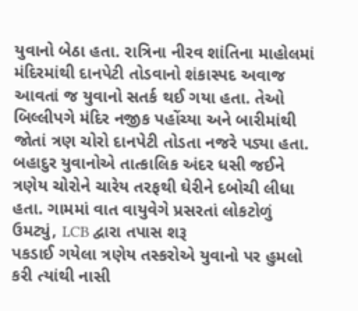યુવાનો બેઠા હતા. રાત્રિના નીરવ શાંતિના માહોલમાં મંદિરમાંથી દાનપેટી તોડવાનો શંકાસ્પદ અવાજ આવતાં જ યુવાનો સતર્ક થઈ ગયા હતા. તેઓ બિલ્લીપગે મંદિર નજીક પહોંચ્યા અને બારીમાંથી જોતાં ત્રણ ચોરો દાનપેટી તોડતા નજરે પડ્યા હતા. બહાદુર યુવાનોએ તાત્કાલિક અંદર ધસી જઈને ત્રણેય ચોરોને ચારેય તરફથી ઘેરીને દબોચી લીધા હતા. ગામમાં વાત વાયુવેગે પ્રસરતાં લોકટોળું ઉમટ્યું, LCB દ્વારા તપાસ શરૂ
પકડાઈ ગયેલા ત્રણેય તસ્કરોએ યુવાનો પર હુમલો કરી ત્યાંથી નાસી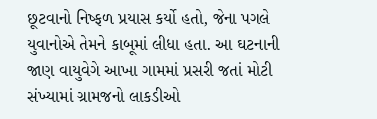છૂટવાનો નિષ્ફળ પ્રયાસ કર્યો હતો, જેના પગલે યુવાનોએ તેમને કાબૂમાં લીધા હતા. આ ઘટનાની જાણ વાયુવેગે આખા ગામમાં પ્રસરી જતાં મોટી સંખ્યામાં ગ્રામજનો લાકડીઓ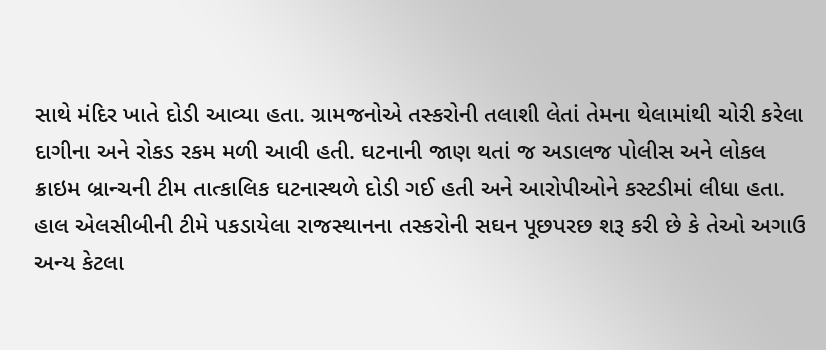સાથે મંદિર ખાતે દોડી આવ્યા હતા. ગ્રામજનોએ તસ્કરોની તલાશી લેતાં તેમના થેલામાંથી ચોરી કરેલા દાગીના અને રોકડ રકમ મળી આવી હતી. ઘટનાની જાણ થતાં જ અડાલજ પોલીસ અને લોકલ ક્રાઇમ બ્રાન્ચની ટીમ તાત્કાલિક ઘટનાસ્થળે દોડી ગઈ હતી અને આરોપીઓને કસ્ટડીમાં લીધા હતા. હાલ એલસીબીની ટીમે પકડાયેલા રાજસ્થાનના તસ્કરોની સઘન પૂછપરછ શરૂ કરી છે કે તેઓ અગાઉ અન્ય કેટલા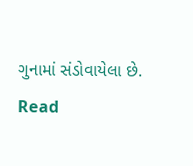ગુનામાં સંડોવાયેલા છે.
Read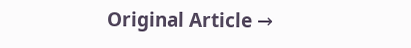Original Article →